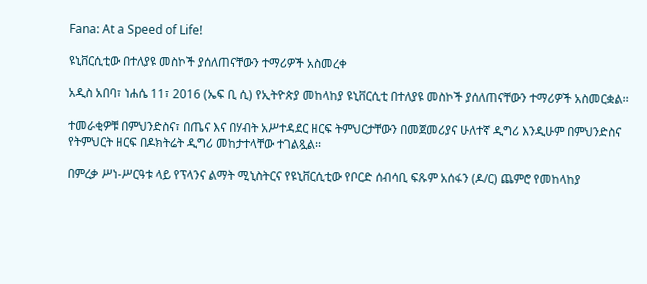Fana: At a Speed of Life!

ዩኒቨርሲቲው በተለያዩ መስኮች ያሰለጠናቸውን ተማሪዎች አስመረቀ

አዲስ አበባ፣ ነሐሴ 11፣ 2016 (ኤፍ ቢ ሲ) የኢትዮጵያ መከላከያ ዩኒቨርሲቲ በተለያዩ መስኮች ያሰለጠናቸውን ተማሪዎች አስመርቋል፡፡

ተመራቂዎቹ በምህንድስና፣ በጤና እና በሃብት አሥተዳደር ዘርፍ ትምህርታቸውን በመጀመሪያና ሁለተኛ ዲግሪ እንዲሁም በምህንድስና የትምህርት ዘርፍ በዶክትሬት ዲግሪ መከታተላቸው ተገልጿል፡፡

በምረቃ ሥነ-ሥርዓቱ ላይ የፕላንና ልማት ሚኒስትርና የዩኒቨርሲቲው የቦርድ ሰብሳቢ ፍጹም አሰፋን (ዶ/ር) ጨምሮ የመከላከያ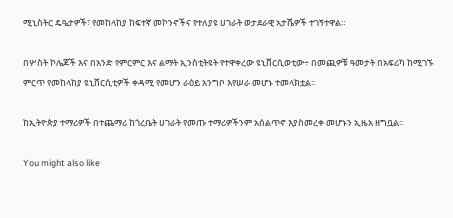ሚኒስትር ዴዔታዎች፣ የመከላከያ ከፍተኛ መኮንኖችና የተለያዩ ሀገራት ወታደራዊ አታሼዎች ተገኝተዋል።

በሦስት ኮሌጆች እና በአንድ የምርምር እና ልማት ኢንስቲትዩት የተዋቀረው ዩኒቨርሲወቲው÷ በመጪዎቹ ዓመታት በአፍሪካ ከሚገኙ ምርጥ የመከላከያ ዩኒቨርሲቲዎች ቀዳሚ የመሆን ራዕይ አንግቦ እየሠራ መሆኑ ተመላክቷል፡፡

ከኢትዮጵያ ተማሪዎች በተጨማሪ ከጎረቤት ሀገራት የመጡ ተማሪዎችንም አሰልጥኖ እያስመረቀ መሆኑን ኢዜአ ዘግቧል፡፡

You might also like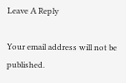Leave A Reply

Your email address will not be published.